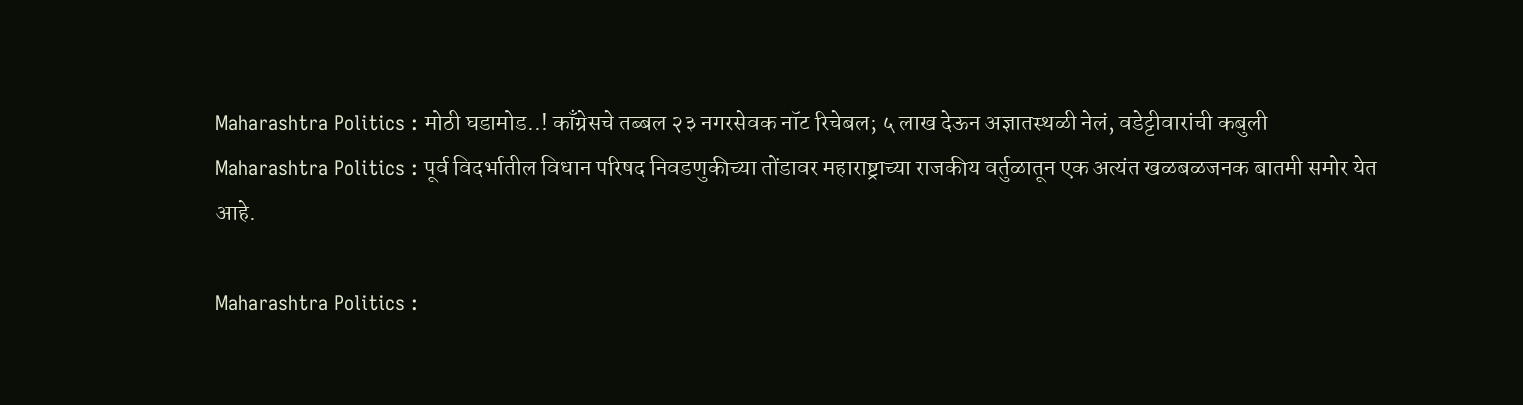Maharashtra Politics : मोठी घडामोड..! काँग्रेसचे तब्बल २३ नगरसेवक नॉट रिचेबल; ५ लाख देऊन अज्ञातस्थळी नेलं, वडेट्टीवारांची कबुली
Maharashtra Politics : पूर्व विदर्भातील विधान परिषद निवडणुकीच्या तोंडावर महाराष्ट्राच्या राजकीय वर्तुळातून एक अत्यंत खळबळजनक बातमी समोर येत आहे.

Maharashtra Politics :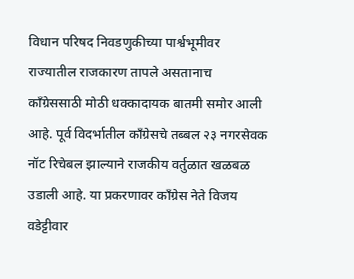विधान परिषद निवडणुकीच्या पार्श्वभूमीवर राज्यातील राजकारण तापले असतानाच काँग्रेससाठी मोठी धक्कादायक बातमी समोर आली आहे. पूर्व विदर्भातील काँग्रेसचे तब्बल २३ नगरसेवक नॉट रिचेबल झाल्याने राजकीय वर्तुळात खळबळ उडाली आहे. या प्रकरणावर काँग्रेस नेते विजय वडेट्टीवार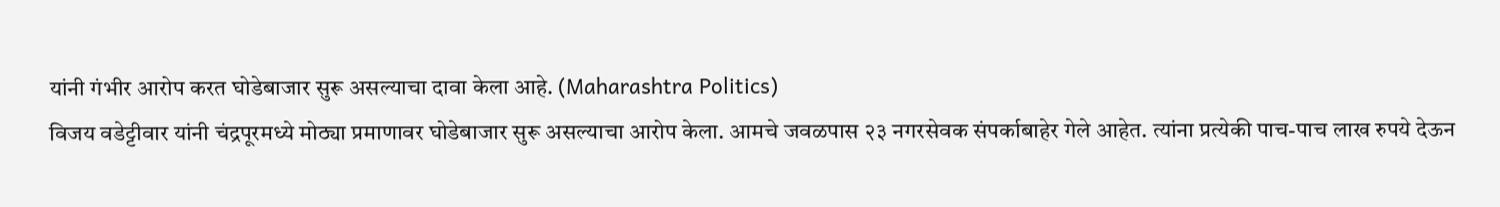यांनी गंभीर आरोप करत घोडेबाजार सुरू असल्याचा दावा केला आहे. (Maharashtra Politics)
विजय वडेट्टीवार यांनी चंद्रपूरमध्ये मोठ्या प्रमाणावर घोडेबाजार सुरू असल्याचा आरोप केला. आमचे जवळपास २३ नगरसेवक संपर्काबाहेर गेले आहेत. त्यांना प्रत्येकी पाच-पाच लाख रुपये देऊन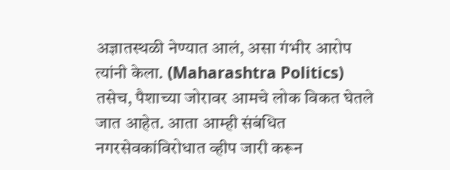अज्ञातस्थळी नेण्यात आलं, असा गंभीर आरोप त्यांनी केला. (Maharashtra Politics)
तसेच, पैशाच्या जोरावर आमचे लोक विकत घेतले जात आहेत. आता आम्ही संबंधित नगरसेवकांविरोधात व्हीप जारी करून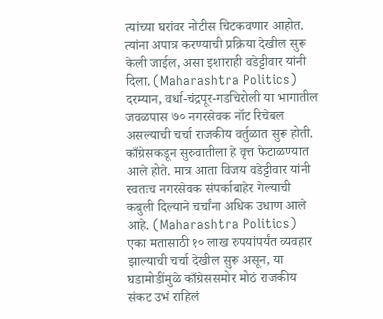त्यांच्या घरांवर नोटीस चिटकवणार आहोत. त्यांना अपात्र करण्याची प्रक्रिया देखील सुरू केली जाईल, असा इशाराही वडेट्टीवार यांनी दिला. (Maharashtra Politics)
दरम्यान, वर्धा-चंद्रपूर-गडचिरोली या भागातील जवळपास ७० नगरसेवक नॉट रिचेबल असल्याची चर्चा राजकीय वर्तुळात सुरू होती. काँग्रेसकडून सुरुवातीला हे वृत्त फेटाळण्यात आले होते. मात्र आता विजय वडेट्टीवार यांनी स्वतःच नगरसेवक संपर्काबाहेर गेल्याची कबुली दिल्याने चर्चांना अधिक उधाण आले आहे. (Maharashtra Politics)
एका मतासाठी १० लाख रुपयांपर्यंत व्यवहार झाल्याची चर्चा देखील सुरू असून, या घडामोडींमुळे काँग्रेससमोर मोठं राजकीय संकट उभं राहिलं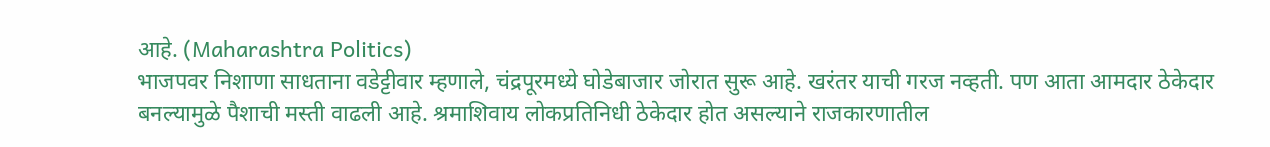आहे. (Maharashtra Politics)
भाजपवर निशाणा साधताना वडेट्टीवार म्हणाले, चंद्रपूरमध्ये घोडेबाजार जोरात सुरू आहे. खरंतर याची गरज नव्हती. पण आता आमदार ठेकेदार बनल्यामुळे पैशाची मस्ती वाढली आहे. श्रमाशिवाय लोकप्रतिनिधी ठेकेदार होत असल्याने राजकारणातील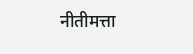नीतीमत्ता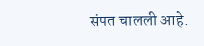संपत चालली आहे.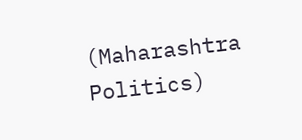(Maharashtra Politics)